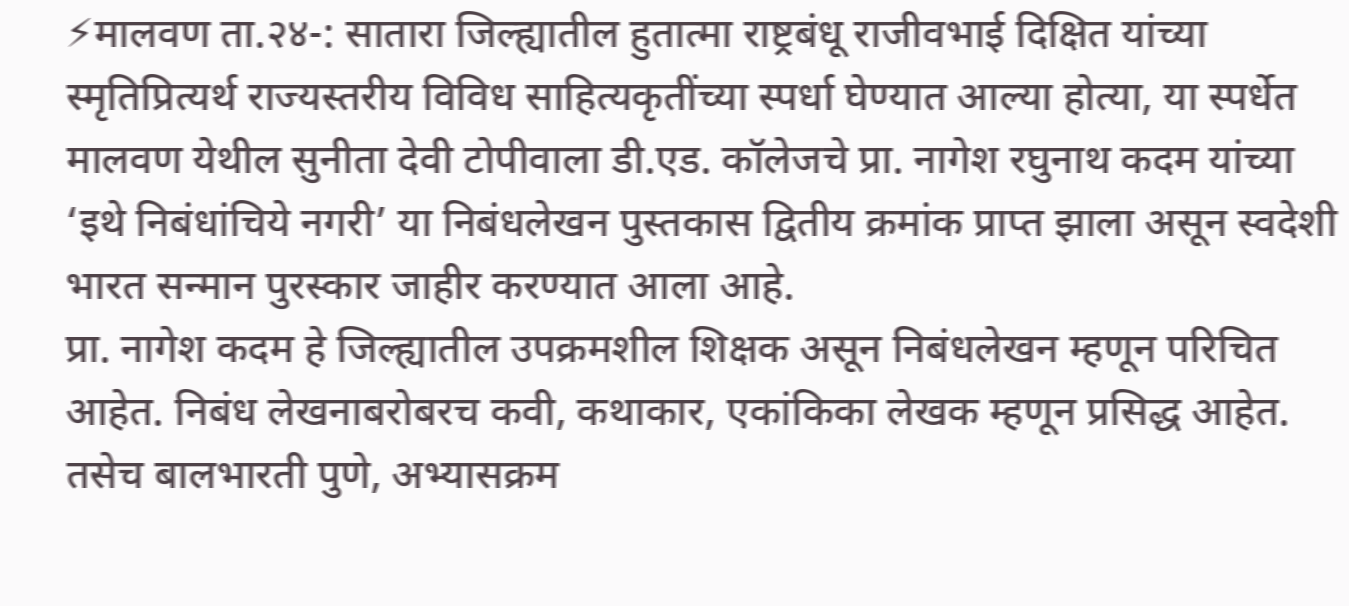⚡मालवण ता.२४-: सातारा जिल्ह्यातील हुतात्मा राष्ट्रबंधू राजीवभाई दिक्षित यांच्या स्मृतिप्रित्यर्थ राज्यस्तरीय विविध साहित्यकृतींच्या स्पर्धा घेण्यात आल्या होत्या, या स्पर्धेत मालवण येथील सुनीता देवी टोपीवाला डी.एड. कॉलेजचे प्रा. नागेश रघुनाथ कदम यांच्या ‘इथे निबंधांचिये नगरी’ या निबंधलेखन पुस्तकास द्वितीय क्रमांक प्राप्त झाला असून स्वदेशी भारत सन्मान पुरस्कार जाहीर करण्यात आला आहे.
प्रा. नागेश कदम हे जिल्ह्यातील उपक्रमशील शिक्षक असून निबंधलेखन म्हणून परिचित आहेत. निबंध लेखनाबरोबरच कवी, कथाकार, एकांकिका लेखक म्हणून प्रसिद्ध आहेत. तसेच बालभारती पुणे, अभ्यासक्रम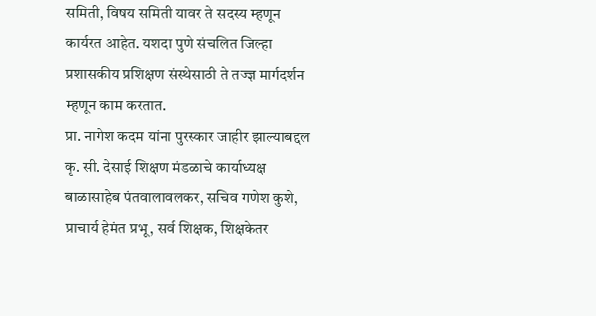समिती, विषय समिती यावर ते सदस्य म्हणून कार्यरत आहेत. यशदा पुणे संचलित जिल्हा प्रशासकीय प्रशिक्षण संस्थेसाठी ते तज्ज्ञ मार्गदर्शन म्हणून काम करतात.
प्रा. नागेश कदम यांना पुरस्कार जाहीर झाल्याबद्दल कृ. सी. देसाई शिक्षण मंडळाचे कार्याध्यक्ष बाळासाहेब पंतवालावलकर, सचिव गणेश कुशे, प्राचार्य हेमंत प्रभू, सर्व शिक्षक, शिक्षकेतर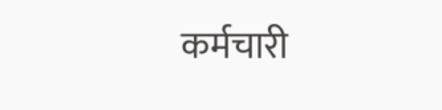कर्मचारी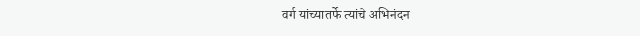वर्ग यांच्यातर्फे त्यांचे अभिनंदन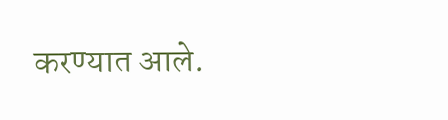करण्यात आले.